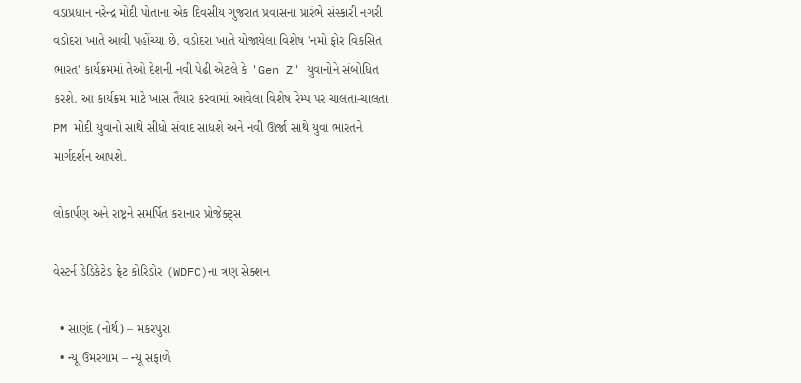વડાપ્રધાન નરેન્દ્ર મોદી પોતાના એક દિવસીય ગુજરાત પ્રવાસના પ્રારંભે સંસ્કારી નગરી વડોદરા ખાતે આવી પહોંચ્યા છે. વડોદરા ખાતે યોજાયેલા વિશેષ 'નમો ફોર વિકસિત ભારત' કાર્યક્રમમાં તેઓ દેશની નવી પેઢી એટલે કે 'Gen Z' યુવાનોને સંબોધિત કરશે. આ કાર્યક્રમ માટે ખાસ તૈયાર કરવામાં આવેલા વિશેષ રેમ્પ પર ચાલતા-ચાલતા PM મોદી યુવાનો સાથે સીધો સંવાદ સાધશે અને નવી ઊર્જા સાથે યુવા ભારતને માર્ગદર્શન આપશે.

લોકાર્પણ અને રાષ્ટ્રને સમર્પિત કરાનાર પ્રોજેક્ટ્સ

વેસ્ટર્ન ડેડિકેટેડ ફ્રેટ કોરિડોર (WDFC)ના ત્રણ સેક્શન

  • સાણંદ (નોર્થ) – મકરપુરા
  • ન્યૂ ઉમરગામ – ન્યૂ સફાળે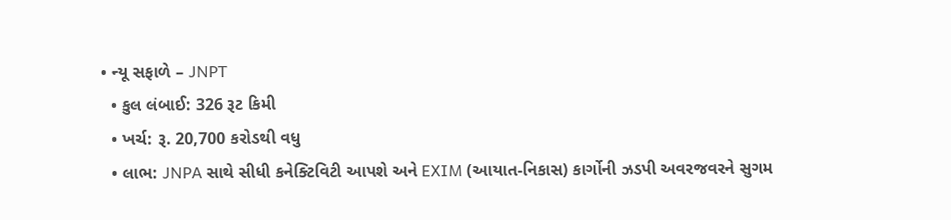• ન્યૂ સફાળે – JNPT
  • કુલ લંબાઈ: 326 રૂટ કિમી
  • ખર્ચ: રૂ. 20,700 કરોડથી વધુ
  • લાભ: JNPA સાથે સીધી કનેક્ટિવિટી આપશે અને EXIM (આયાત-નિકાસ) કાર્ગોની ઝડપી અવરજવરને સુગમ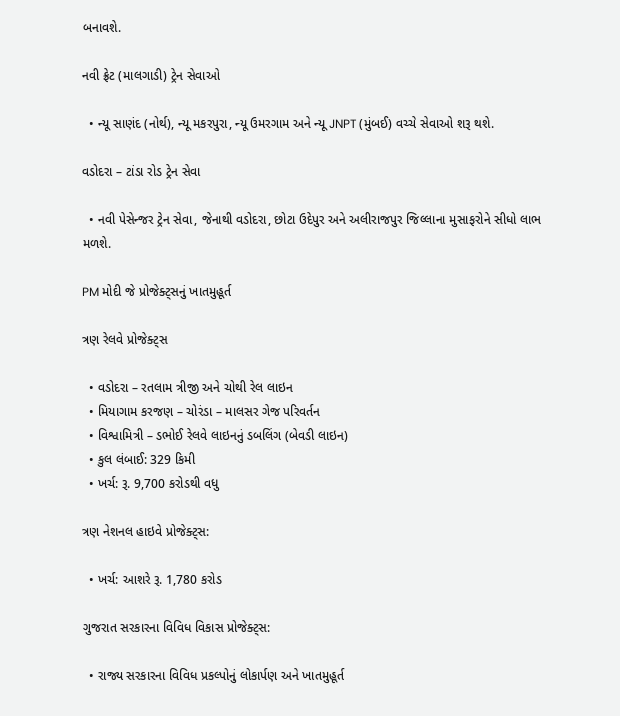બનાવશે.

નવી ફ્રેટ (માલગાડી) ટ્રેન સેવાઓ

  • ન્યૂ સાણંદ (નોર્થ), ન્યૂ મકરપુરા, ન્યૂ ઉમરગામ અને ન્યૂ JNPT (મુંબઈ) વચ્ચે સેવાઓ શરૂ થશે.

વડોદરા – ટાંડા રોડ ટ્રેન સેવા

  • નવી પેસેન્જર ટ્રેન સેવા, જેનાથી વડોદરા, છોટા ઉદેપુર અને અલીરાજપુર જિલ્લાના મુસાફરોને સીધો લાભ મળશે.

PM મોદી જે પ્રોજેક્ટ્સનું ખાતમુહૂર્ત

ત્રણ રેલવે પ્રોજેક્ટ્સ

  • વડોદરા – રતલામ ત્રીજી અને ચોથી રેલ લાઇન
  • મિયાગામ કરજણ – ચોરંડા – માલસર ગેજ પરિવર્તન
  • વિશ્વામિત્રી – ડભોઈ રેલવે લાઇનનું ડબલિંગ (બેવડી લાઇન)
  • કુલ લંબાઈ: 329 કિમી
  • ખર્ચ: રૂ. 9,700 કરોડથી વધુ

ત્રણ નેશનલ હાઇવે પ્રોજેક્ટ્સ:

  • ખર્ચ: આશરે રૂ. 1,780 કરોડ

ગુજરાત સરકારના વિવિધ વિકાસ પ્રોજેક્ટ્સ:

  • રાજ્ય સરકારના વિવિધ પ્રકલ્પોનું લોકાર્પણ અને ખાતમુહૂર્ત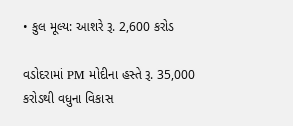• કુલ મૂલ્ય: આશરે રૂ. 2,600 કરોડ

વડોદરામાં PM મોદીના હસ્તે રૂ. 35,000 કરોડથી વધુના વિકાસ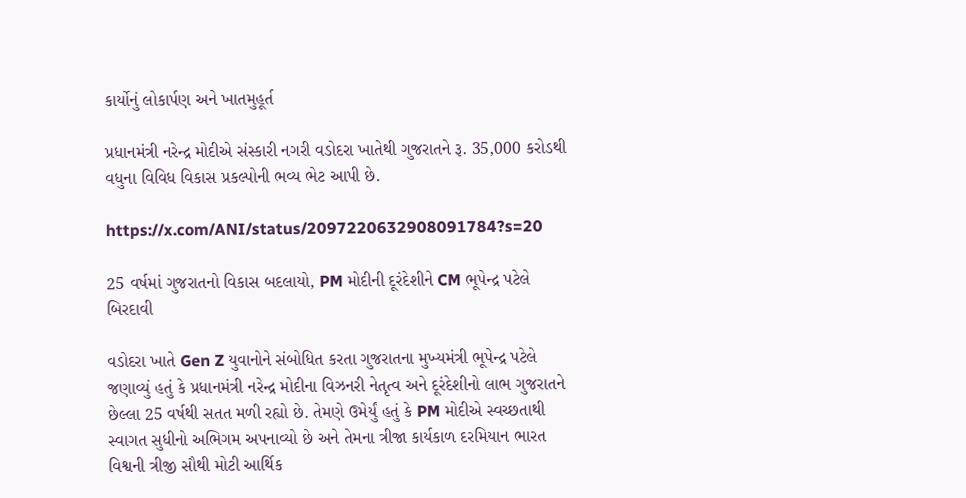કાર્યોનું લોકાર્પણ અને ખાતમુહૂર્ત

પ્રધાનમંત્રી નરેન્દ્ર મોદીએ સંસ્કારી નગરી વડોદરા ખાતેથી ગુજરાતને રૂ. 35,000 કરોડથી વધુના વિવિધ વિકાસ પ્રકલ્પોની ભવ્ય ભેટ આપી છે.

https://x.com/ANI/status/2097220632908091784?s=20

25 વર્ષમાં ગુજરાતનો વિકાસ બદલાયો, PM મોદીની દૂરંદેશીને CM ભૂપેન્દ્ર પટેલે બિરદાવી

વડોદરા ખાતે Gen Z યુવાનોને સંબોધિત કરતા ગુજરાતના મુખ્યમંત્રી ભૂપેન્દ્ર પટેલે જણાવ્યું હતું કે પ્રધાનમંત્રી નરેન્દ્ર મોદીના વિઝનરી નેતૃત્વ અને દૂરંદેશીનો લાભ ગુજરાતને છેલ્લા 25 વર્ષથી સતત મળી રહ્યો છે. તેમણે ઉમેર્યું હતું કે PM મોદીએ સ્વચ્છતાથી સ્વાગત સુધીનો અભિગમ અપનાવ્યો છે અને તેમના ત્રીજા કાર્યકાળ દરમિયાન ભારત વિશ્વની ત્રીજી સૌથી મોટી આર્થિક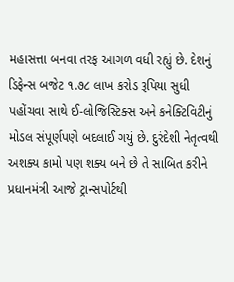મહાસત્તા બનવા તરફ આગળ વધી રહ્યું છે. દેશનું ડિફેન્સ બજેટ ૧.૭૮ લાખ કરોડ રૂપિયા સુધી પહોંચવા સાથે ઈ-લોજિસ્ટિક્સ અને કનેક્ટિવિટીનું મોડલ સંપૂર્ણપણે બદલાઈ ગયું છે. દુરંદેશી નેતૃત્વથી અશક્ય કામો પણ શક્ય બને છે તે સાબિત કરીને પ્રધાનમંત્રી આજે ટ્રાન્સપોર્ટથી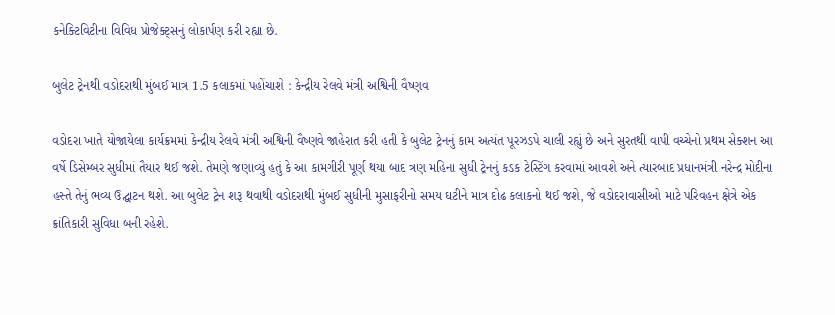કનેક્ટિવિટીના વિવિધ પ્રોજેક્ટ્સનું લોકાર્પણ કરી રહ્યા છે.

બુલેટ ટ્રેનથી વડોદરાથી મુંબઈ માત્ર 1.5 કલાકમાં પહોંચાશે : કેન્દ્રીય રેલવે મંત્રી અશ્વિની વૈષ્ણવ

વડોદરા ખાતે યોજાયેલા કાર્યક્રમમાં કેન્દ્રીય રેલવે મંત્રી અશ્વિની વૈષ્ણવે જાહેરાત કરી હતી કે બુલેટ ટ્રેનનું કામ અત્યંત પૂરઝડપે ચાલી રહ્યું છે અને સુરતથી વાપી વચ્ચેનો પ્રથમ સેક્શન આ વર્ષે ડિસેમ્બર સુધીમાં તૈયાર થઈ જશે. તેમણે જણાવ્યું હતું કે આ કામગીરી પૂર્ણ થયા બાદ ત્રણ મહિના સુધી ટ્રેનનું કડક ટેસ્ટિંગ કરવામાં આવશે અને ત્યારબાદ પ્રધાનમંત્રી નરેન્દ્ર મોદીના હસ્તે તેનું ભવ્ય ઉદ્ઘાટન થશે. આ બુલેટ ટ્રેન શરૂ થવાથી વડોદરાથી મુંબઈ સુધીની મુસાફરીનો સમય ઘટીને માત્ર દોઢ કલાકનો થઈ જશે, જે વડોદરાવાસીઓ માટે પરિવહન ક્ષેત્રે એક ક્રાંતિકારી સુવિધા બની રહેશે.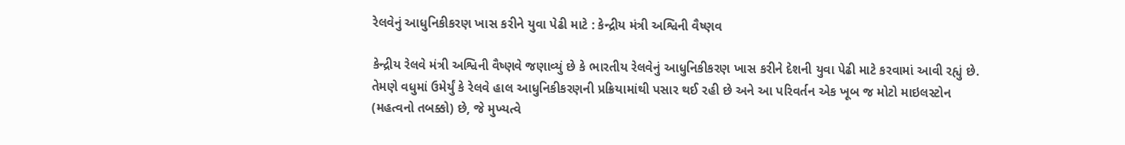રેલવેનું આધુનિકીકરણ ખાસ કરીને યુવા પેઢી માટે : કેન્દ્રીય મંત્રી અશ્વિની વૈષ્ણવ

કેન્દ્રીય રેલવે મંત્રી અશ્વિની વૈષ્ણવે જણાવ્યું છે કે ભારતીય રેલવેનું આધુનિકીકરણ ખાસ કરીને દેશની યુવા પેઢી માટે કરવામાં આવી રહ્યું છે. તેમણે વધુમાં ઉમેર્યું કે રેલવે હાલ આધુનિકીકરણની પ્રક્રિયામાંથી પસાર થઈ રહી છે અને આ પરિવર્તન એક ખૂબ જ મોટો માઇલસ્ટોન (મહત્વનો તબક્કો) છે, જે મુખ્યત્વે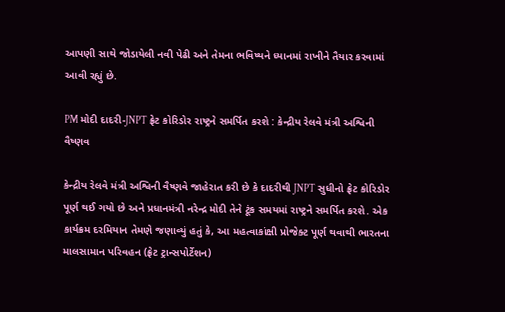આપણી સાથે જોડાયેલી નવી પેઢી અને તેમના ભવિષ્યને ધ્યાનમાં રાખીને તૈયાર કરવામાં આવી રહ્યું છે.

PM મોદી દાદરી-JNPT ફ્રેટ કોરિડોર રાષ્ટ્રને સમર્પિત કરશે : કેન્દ્રીય રેલવે મંત્રી અશ્વિની વૈષ્ણવ

કેન્દ્રીય રેલવે મંત્રી અશ્વિની વૈષ્ણવે જાહેરાત કરી છે કે દાદરીથી JNPT સુધીનો ફ્રેટ કોરિડોર પૂર્ણ થઈ ગયો છે અને પ્રધાનમંત્રી નરેન્દ્ર મોદી તેને ટૂંક સમયમાં રાષ્ટ્રને સમર્પિત કરશે. એક કાર્યક્રમ દરમિયાન તેમણે જણાવ્યું હતું કે, આ મહત્વાકાંક્ષી પ્રોજેક્ટ પૂર્ણ થવાથી ભારતના માલસામાન પરિવહન (ફ્રેટ ટ્રાન્સપોર્ટેશન)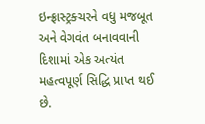ઇન્ફ્રાસ્ટ્રક્ચરને વધુ મજબૂત અને વેગવંત બનાવવાની દિશામાં એક અત્યંત મહત્વપૂર્ણ સિદ્ધિ પ્રાપ્ત થઈ છે.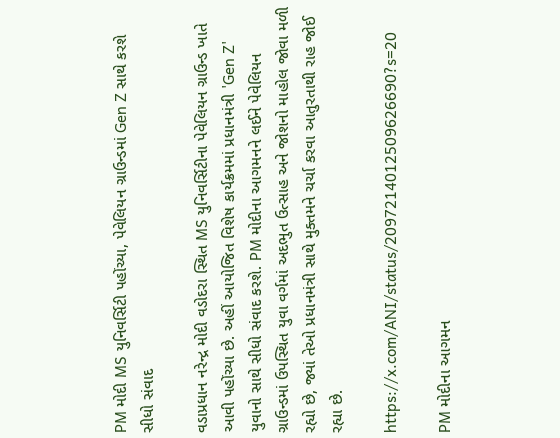PM મોદી MS યુનિવર્સિટી પહોંચ્યા, પેવેલિયન ગ્રાઉન્ડમાં Gen Z સાથે કરશે સીધો સંવાદ

વડાપ્રધાન નરેન્દ્ર મોદી વડોદરા સ્થિત MS યુનિવર્સિટીના પેવેલિયન ગ્રાઉન્ડ ખાતે આવી પહોંચ્યા છે. અહીં આયોજિત વિશેષ કાર્યક્રમમાં પ્રધાનમંત્રી 'Gen Z' યુવાનો સાથે સીધો સંવાદ કરશે. PM મોદીના આગમનને લઈને પેવેલિયન ગ્રાઉન્ડમાં ઉપસ્થિત યુવા વર્ગમાં અદભુત ઉત્સાહ અને જોશનો માહોલ જોવા મળી રહ્યો છે, જ્યાં તેઓ પ્રધાનમંત્રી સાથે મુક્તમને ચર્ચા કરવા આતુરતાથી રાહ જોઈ રહ્યા છે.

https://x.com/ANI/status/2097214012509626690?s=20

PM મોદીના આગમન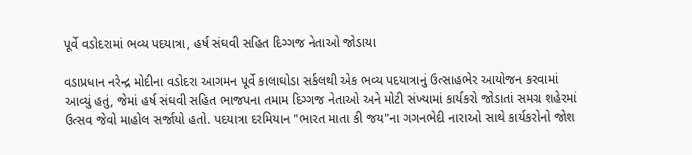પૂર્વે વડોદરામાં ભવ્ય પદયાત્રા, હર્ષ સંઘવી સહિત દિગ્ગજ નેતાઓ જોડાયા

વડાપ્રધાન નરેન્દ્ર મોદીના વડોદરા આગમન પૂર્વે કાલાઘોડા સર્કલથી એક ભવ્ય પદયાત્રાનું ઉત્સાહભેર આયોજન કરવામાં આવ્યું હતું, જેમાં હર્ષ સંઘવી સહિત ભાજપના તમામ દિગ્ગજ નેતાઓ અને મોટી સંખ્યામાં કાર્યકરો જોડાતાં સમગ્ર શહેરમાં ઉત્સવ જેવો માહોલ સર્જાયો હતો. પદયાત્રા દરમિયાન "ભારત માતા કી જય"ના ગગનભેદી નારાઓ સાથે કાર્યકરોનો જોશ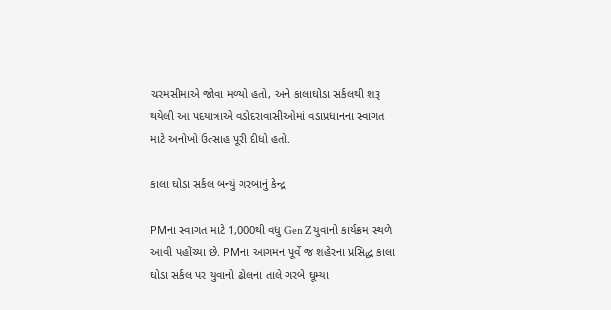ચરમસીમાએ જોવા મળ્યો હતો, અને કાલાઘોડા સર્કલથી શરૂ થયેલી આ પદયાત્રાએ વડોદરાવાસીઓમાં વડાપ્રધાનના સ્વાગત માટે અનોખો ઉત્સાહ પૂરી દીધો હતો.

કાલા ઘોડા સર્કલ બન્યું ગરબાનું કેન્દ્ર

PMના સ્વાગત માટે 1,000થી વધુ Gen Z યુવાનો કાર્યક્રમ સ્થળે આવી પહોંચ્યા છે. PMના આગમન પૂર્વે જ શહેરના પ્રસિદ્ધ કાલા ઘોડા સર્કલ પર યુવાનો ઢોલના તાલે ગરબે ઘૂમ્યા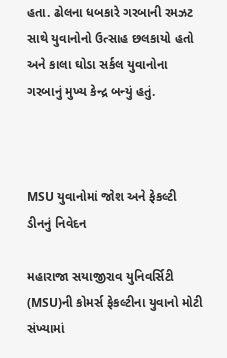હતા. ઢોલના ધબકારે ગરબાની રમઝટ સાથે યુવાનોનો ઉત્સાહ છલકાયો હતો અને કાલા ઘોડા સર્કલ યુવાનોના ગરબાનું મુખ્ય કેન્દ્ર બન્યું હતું.



MSU યુવાનોમાં જોશ અને ફેકલ્ટી ડીનનું નિવેદન

મહારાજા સયાજીરાવ યુનિવર્સિટી (MSU)ની કોમર્સ ફેકલ્ટીના યુવાનો મોટી સંખ્યામાં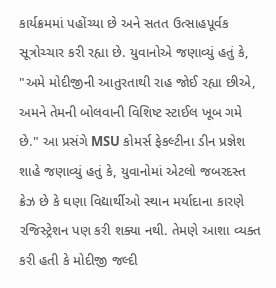કાર્યક્રમમાં પહોંચ્યા છે અને સતત ઉત્સાહપૂર્વક સૂત્રોચ્ચાર કરી રહ્યા છે. યુવાનોએ જણાવ્યું હતું કે, "અમે મોદીજીની આતુરતાથી રાહ જોઈ રહ્યા છીએ, અમને તેમની બોલવાની વિશિષ્ટ સ્ટાઈલ ખૂબ ગમે છે." આ પ્રસંગે MSU કોમર્સ ફેકલ્ટીના ડીન પ્રજ્ઞેશ શાહે જણાવ્યું હતું કે, યુવાનોમાં એટલો જબરદસ્ત ક્રેઝ છે કે ઘણા વિદ્યાર્થીઓ સ્થાન મર્યાદાના કારણે રજિસ્ટ્રેશન પણ કરી શક્યા નથી. તેમણે આશા વ્યક્ત કરી હતી કે મોદીજી જલ્દી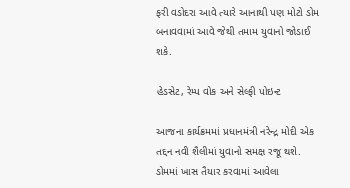ફરી વડોદરા આવે ત્યારે આનાથી પણ મોટો ડોમ બનાવવામાં આવે જેથી તમામ યુવાનો જોડાઈ શકે.

હેડસેટ, રેમ્પ વોક અને સેલ્ફી પોઇન્ટ

આજના કાર્યક્રમમાં પ્રધાનમંત્રી નરેન્દ્ર મોદી એક તદ્દન નવી શૈલીમાં યુવાનો સમક્ષ રજૂ થશે. ડોમમાં ખાસ તૈયાર કરવામાં આવેલા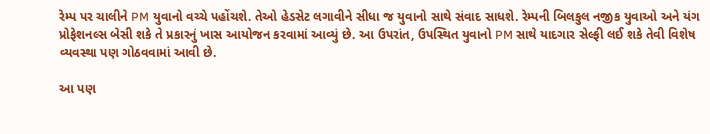રેમ્પ પર ચાલીને PM યુવાનો વચ્ચે પહોંચશે. તેઓ હેડસેટ લગાવીને સીધા જ યુવાનો સાથે સંવાદ સાધશે. રેમ્પની બિલકુલ નજીક યુવાઓ અને યંગ પ્રોફેશનલ્સ બેસી શકે તે પ્રકારનું ખાસ આયોજન કરવામાં આવ્યું છે. આ ઉપરાંત, ઉપસ્થિત યુવાનો PM સાથે યાદગાર સેલ્ફી લઈ શકે તેવી વિશેષ વ્યવસ્થા પણ ગોઠવવામાં આવી છે.

આ પણ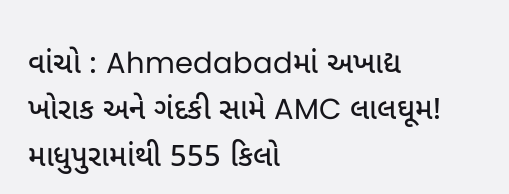વાંચો : Ahmedabadમાં અખાદ્ય ખોરાક અને ગંદકી સામે AMC લાલઘૂમ! માધુપુરામાંથી 555 કિલો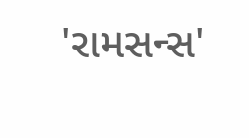'રામસન્સ'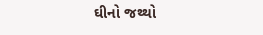ઘીનો જથ્થો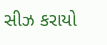સીઝ કરાયો